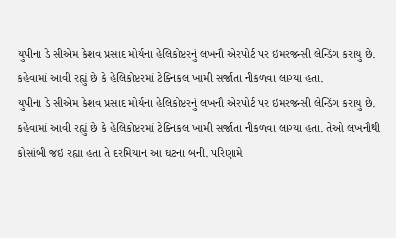યુપીના ડે સીએમ કેશવ પ્રસાદ મોર્યના હેલિકોપ્ટરનું લખનૌ એરપોર્ટ પર ઇમરજન્સી લેન્ડિંગ કરાયુ છે. કહેવામાં આવી રહ્યું છે કે હેલિકોપ્ટરમાં ટેક્નિકલ ખામી સર્જાતા નીકળવા લાગ્યા હતા.
યુપીના ડે સીએમ કેશવ પ્રસાદ મોર્યના હેલિકોપ્ટરનું લખનૌ એરપોર્ટ પર ઇમરજન્સી લેન્ડિંગ કરાયુ છે. કહેવામાં આવી રહ્યું છે કે હેલિકોપ્ટરમાં ટેક્નિકલ ખામી સર્જાતા નીકળવા લાગ્યા હતા. તેઓ લખનૌથી કોસાંબી જઇ રહ્યા હતા તે દરમિયાન આ ઘટના બની. પરિણામે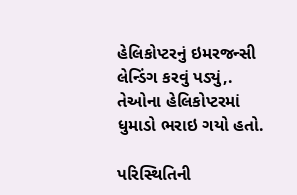હેલિકોપ્ટરનું ઇમરજન્સી લેન્ડિંગ કરવું પડ્યું,. તેઓના હેલિકોપ્ટરમાં ધુમાડો ભરાઇ ગયો હતો.

પરિસ્થિતિની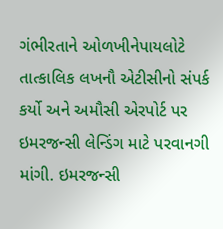ગંભીરતાને ઓળખીનેપાયલોટે તાત્કાલિક લખનૌ એટીસીનો સંપર્ક કર્યો અને અમૌસી એરપોર્ટ પર ઇમરજન્સી લેન્ડિંગ માટે પરવાનગી માંગી. ઇમરજન્સી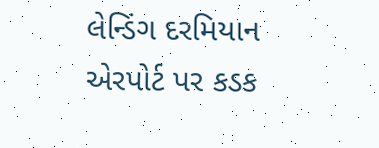લેન્ડિંગ દરમિયાન એરપોર્ટ પર કડક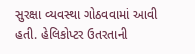સુરક્ષા વ્યવસ્થા ગોઠવવામાં આવી હતી. હેલિકોપ્ટર ઉતરતાની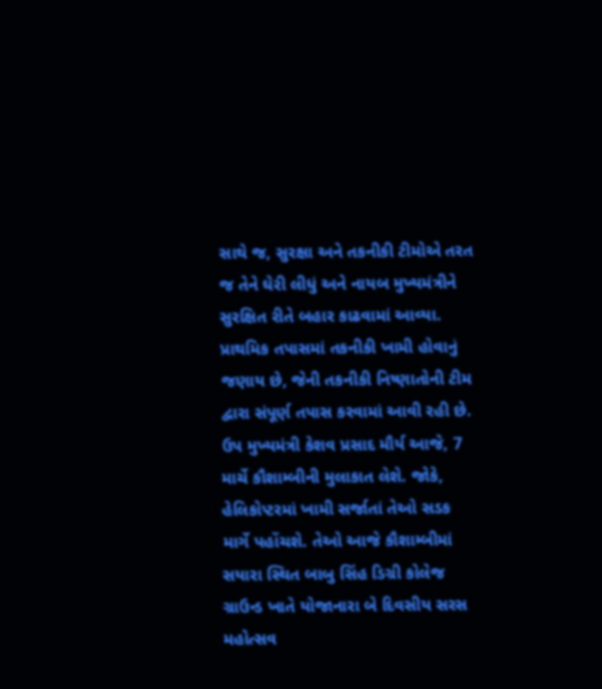સાથે જ, સુરક્ષા અને તકનીકી ટીમોએ તરત જ તેને ઘેરી લીધું અને નાયબ મુખ્યમંત્રીને સુરક્ષિત રીતે બહાર કાઢવામાં આવ્યા. પ્રાથમિક તપાસમાં તકનીકી ખામી હોવાનું જણાય છે, જેની તકનીકી નિષ્ણાતોની ટીમ દ્વારા સંપૂર્ણ તપાસ કરવામાં આવી રહી છે.
ઉપ મુખ્યમંત્રી કેશવ પ્રસાદ મૌર્ય આજે, 7 માર્ચે કૌશામ્બીની મુલાકાત લેશે. જોકે, હેલિકોપ્ટરમાં ખામી સર્જાતાં તેઓ સડક માર્ગે પહોંચશે. તેઓ આજે કૌશામ્બીમાં સયારા સ્થિત બાબુ સિંહ ડિગ્રી કોલેજ ગ્રાઉન્ડ ખાતે યોજાનારા બે દિવસીય સરસ મહોત્સવ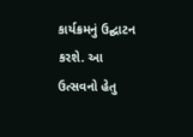કાર્યક્રમનું ઉદ્ઘાટન કરશે. આ ઉત્સવનો હેતુ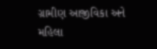ગ્રામીણ આજીવિકા અને મહિલા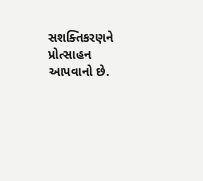સશક્તિકરણને પ્રોત્સાહન આપવાનો છે.